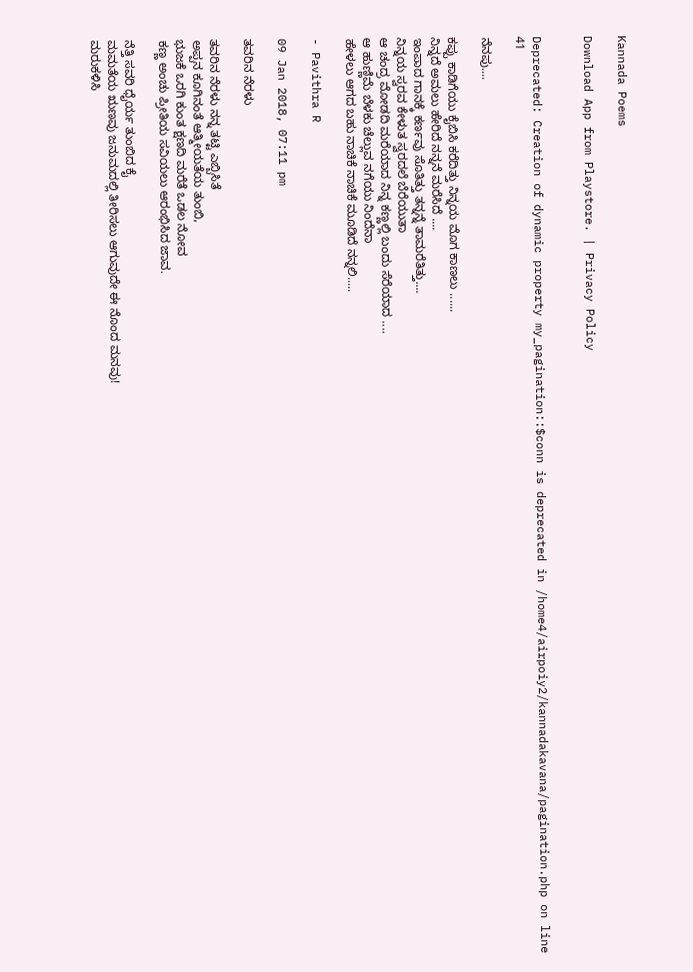Kannada Poems

Download App from Playstore. | Privacy Policy


Deprecated: Creation of dynamic property my_pagination::$conn is deprecated in /home4/airpoiy2/kannadakavana/pagination.php on line 41

ನೆನಪು....

ಕಪ್ಪು ಕಾಡಿಗೆಯು ಕೈಬಿಸಿ ಕರೆದಿತ್ತು ನಿನ್ನಯ ಮೊಗ ಕಾಣಲು ......
ನಿನ್ನದೆ ಅಮಲು ಹೇರಿದೆ ನನ್ನನೆ ಮರೆಸಿದೆ ....
ಇಂಪಾದ ಗಾನಕ್ಕೆ ಕರ್ಣವು ಸೊತಿತ್ತು ತನ್ನನ್ನೆ ತಾಮರೆತಿತ್ತು....
ನಿನ್ನಯ ಸ್ವರವ ಕೇಳುತ ಸ್ವರದಲೆ ಬೆರೆಯುತಾ
ಆ ಚಂದ್ರ ಮೋಡದಿ ಮರೆಯಾದ ನಿನ್ನ ಕಣ್ಣಲ್ಲಿ ಬಂದು ಸೆರೆಯಾದ ....
ಆ ಹುಣ್ಣಿಮೆ ಬೆಳಕು ಚೆಲ್ಲುವ ನಗೆಯು ನಿಂದೆನಾ
ಹೇಳಲು ಆಗದ ಬಹು ನಾಚಿಕೆ ನಾಚಿಕೆ ಮೂಡಿದೆ ನನ್ನಲಿ.....

- Pavithra R

09 Jan 2018, 07:11 pm

ತವರಿನ ನೆರಳು

ತವರಿನ ನೆರಳು ನನ್ನ ತಟ್ಟಿ ಎಬ್ಬಿಸಿತೆ
ಅಪ್ಪನ ಕೂಗಿನಂತೆ ಆತ್ಮೀಯತೆಯ ತುಂಬಿ,
ಭುಜಕೆ ಒರಗಿ ಕುಂತ ಕ್ಷಣದಿ ಮರೆತೆ ಒಡಲ ನೋವ
ಕಣ್ಣ ಅಂಚು ಪ್ರೀತಿಯ ಸವಿಯಲು ಆರಂಭಿಸಿದ ಜಾವ.

ನೆತ್ತಿ ಸವರಿ ಧೈರ್ಯ ತುಂಬಿದ ಕೈ
ಮಮತೆಯ ಋಣವು ಜನುಮದಲ್ಲಿ ತೀರಿಸಲು ಆಗುವುದೇ ಈ ನೊಂದ ಮನವು!
ಮರುಕಳಿಸಿ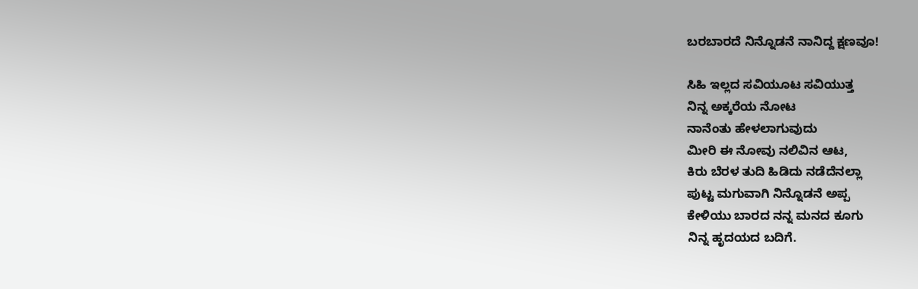ಬರಬಾರದೆ ನಿನ್ನೊಡನೆ ನಾನಿದ್ದ ಕ್ಷಣವೂ!

ಸಿಹಿ ಇಲ್ಲದ ಸವಿಯೂಟ ಸವಿಯುತ್ತ
ನಿನ್ನ ಅಕ್ಕರೆಯ ನೋಟ
ನಾನೆಂತು ಹೇಳಲಾಗುವುದು
ಮೀರಿ ಈ ನೋವು ನಲಿವಿನ ಆಟ,
ಕಿರು ಬೆರಳ ತುದಿ ಹಿಡಿದು ನಡೆದೆನಲ್ಲಾ
ಪುಟ್ಟ ಮಗುವಾಗಿ ನಿನ್ನೊಡನೆ ಅಪ್ಪ
ಕೇಳಿಯು ಬಾರದ ನನ್ನ ಮನದ ಕೂಗು
ನಿನ್ನ ಹೃದಯದ ಬದಿಗೆ.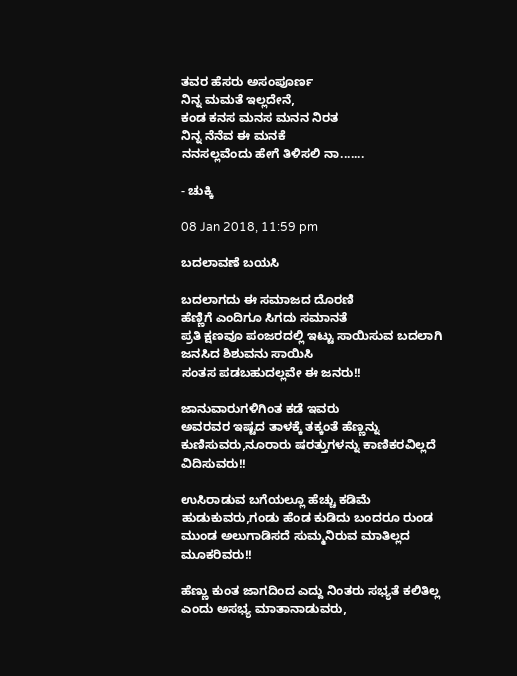ತವರ ಹೆಸರು ಅಸಂಪೂರ್ಣ
ನಿನ್ನ ಮಮತೆ ಇಲ್ಲದೇನೆ,
ಕಂಡ ಕನಸ ಮನಸ ಮನನ ನಿರತ
ನಿನ್ನ ನೆನೆವ ಈ ಮನಕೆ
ನನಸಲ್ಲವೆಂದು ಹೇಗೆ ತಿಳಿಸಲಿ ನಾ.......

- ಚುಕ್ಕಿ

08 Jan 2018, 11:59 pm

ಬದಲಾವಣೆ ಬಯಸಿ

ಬದಲಾಗದು ಈ ಸಮಾಜದ ದೊರಣಿ
ಹೆಣ್ಣಿಗೆ ಎಂದಿಗೂ ಸಿಗದು ಸಮಾನತೆ
ಪ್ರತಿ ಕ್ಷಣವೂ ಪಂಜರದಲ್ಲಿ ಇಟ್ಟು ಸಾಯಿಸುವ ಬದಲಾಗಿ ಜನಸಿದ ಶಿಶುವನು ಸಾಯಿಸಿ
ಸಂತಸ ಪಡಬಹುದಲ್ಲವೇ ಈ ಜನರು!!

ಜಾನುವಾರುಗಳಿಗಿಂತ ಕಡೆ ಇವರು
ಅವರವರ ಇಷ್ಟದ ತಾಳಕ್ಕೆ ತಕ್ಕಂತೆ ಹೆಣ್ಣನ್ನು ಕುಣಿಸುವರು,ನೂರಾರು ಷರತ್ತುಗಳನ್ನು ಕಾಣಿಕರವಿಲ್ಲದೆ ವಿದಿಸುವರು!!

ಉಸಿರಾಡುವ ಬಗೆಯಲ್ಲೂ ಹೆಚ್ಚು ಕಡಿಮೆ ಹುಡುಕುವರು,ಗಂಡು ಹೆಂಡ ಕುಡಿದು ಬಂದರೂ ರುಂಡ ಮುಂಡ ಅಲುಗಾಡಿಸದೆ ಸುಮ್ಮನಿರುವ ಮಾತಿಲ್ಲದ ಮೂಕರಿವರು!!

ಹೆಣ್ಣು ಕುಂತ ಜಾಗದಿಂದ ಎದ್ದು ನಿಂತರು ಸಭ್ಯತೆ ಕಲಿತಿಲ್ಲ ಎಂದು ಅಸಭ್ಯ ಮಾತಾನಾಡುವರು,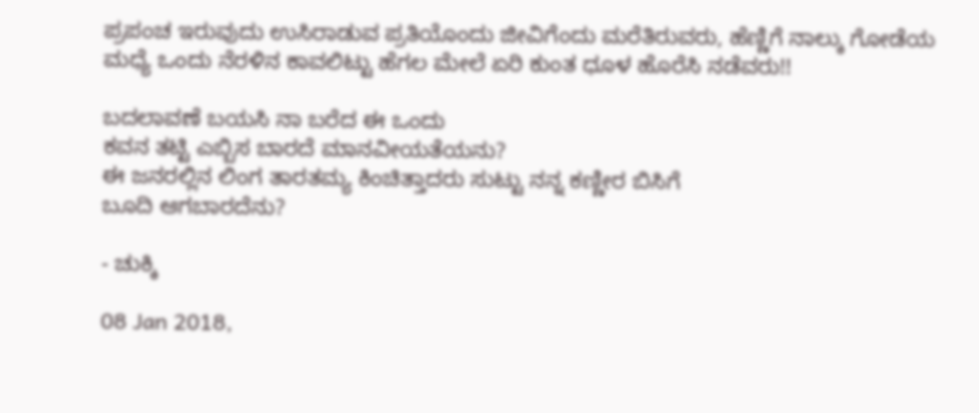ಪ್ರಪಂಚ ಇರುವುದು ಉಸಿರಾಡುವ ಪ್ರತಿಯೊಂದು ಜೀವಿಗೆಂದು ಮರೆತಿರುವರು, ಹೆಣ್ಣಿಗೆ ನಾಲ್ಕು ಗೋಡೆಯ ಮಧ್ಯೆ ಒಂದು ನೆರಳಿನ ಕಾವಲಿಟ್ಟು ಹೆಗಲ ಮೇಲೆ ಏರಿ ಕುಂತ ಧೂಳ ಹೊರೆಸಿ ನಡೆವರು!!

ಬದಲಾವಣೆ ಬಯಸಿ ನಾ ಬರೆದ ಈ ಒಂದು
ಕವನ ತಟ್ಟಿ ಎಬ್ಬಿಸ ಬಾರದೆ ಮಾನವೀಯತೆಯನು?
ಈ ಜನರಲ್ಲಿನ ಲಿಂಗ ತಾರತಮ್ಯ ಕಿಂಚಿತ್ತಾದರು ಸುಟ್ಟು ನನ್ನ ಕಣ್ಣೀರ ಬಿಸಿಗೆ
ಬೂದಿ ಆಗಬಾರದೆನು?

- ಚುಕ್ಕಿ

08 Jan 2018,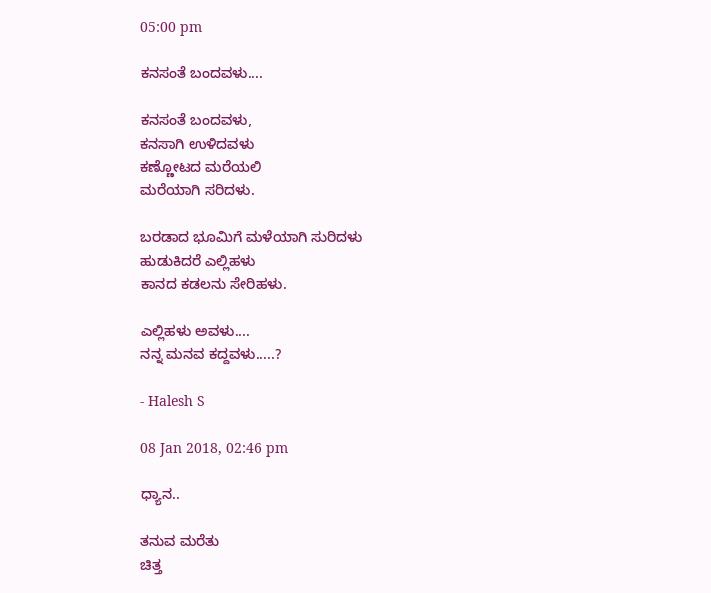05:00 pm

ಕನಸಂತೆ ಬಂದವಳು....

ಕನಸಂತೆ ಬಂದವಳು,
ಕನಸಾಗಿ ಉಳಿದವಳು
ಕಣ್ಣೋಟದ ಮರೆಯಲಿ
ಮರೆಯಾಗಿ ಸರಿದಳು.

ಬರಡಾದ ಭೂಮಿಗೆ ಮಳೆಯಾಗಿ ಸುರಿದಳು
ಹುಡುಕಿದರೆ ಎಲ್ಲಿಹಳು
ಕಾನದ ಕಡಲನು ಸೇರಿಹಳು.

ಎಲ್ಲಿಹಳು ಅವಳು....
ನನ್ನ ಮನವ ಕದ್ದವಳು.....?

- Halesh S

08 Jan 2018, 02:46 pm

ಧ್ಯಾನ..

ತನುವ ಮರೆತು
ಚಿತ್ತ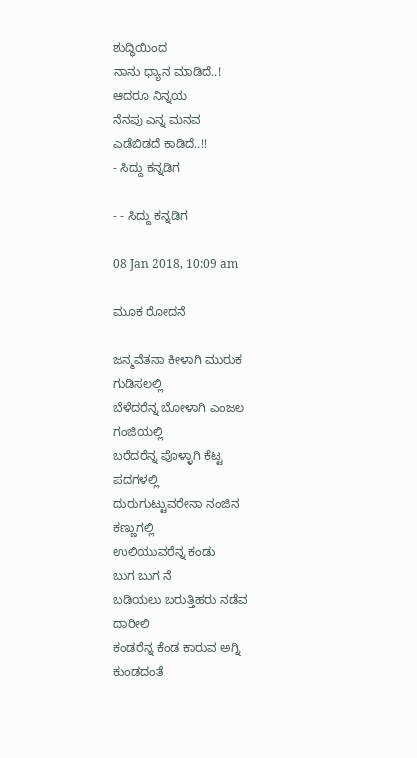ಶುದ್ಧಿಯಿಂದ
ನಾನು ಧ್ಯಾನ ಮಾಡಿದೆ..!
ಆದರೂ ನಿನ್ನಯ
ನೆನಪು ಎನ್ನ ಮನವ
ಎಡೆಬಿಡದೆ ಕಾಡಿದೆ..!!
- ಸಿದ್ದು ಕನ್ನಡಿಗ

- - ಸಿದ್ದು ಕನ್ನಡಿಗ

08 Jan 2018, 10:09 am

ಮೂಕ ರೋದನೆ

ಜನ್ಮವೆತನಾ ಕೀಳಾಗಿ ಮುರುಕ
ಗುಡಿಸಲಲ್ಲಿ
ಬೆಳೆದರೆನ್ನ ಬೋಳಾಗಿ ಎಂಜಲ
ಗಂಜಿಯಲ್ಲಿ
ಬರೆದರೆನ್ನ ಪೊಳ್ಳಾಗಿ ಕೆಟ್ಟ
ಪದಗಳಲ್ಲಿ
ದುರುಗುಟ್ಟುವರೇನಾ ನಂಜಿನ
ಕಣ್ಣುಗಲ್ಲಿ
ಉಲಿಯುವರೆನ್ನ ಕಂಡು
ಬುಗ ಬುಗ ನೆ
ಬಡಿಯಲು ಬರುತ್ತಿಹರು ನಡೆವ
ದಾರೀಲಿ
ಕಂಡರೆನ್ನ ಕೆಂಡ ಕಾರುವ ಅಗ್ನಿ
ಕುಂಡದಂತೆ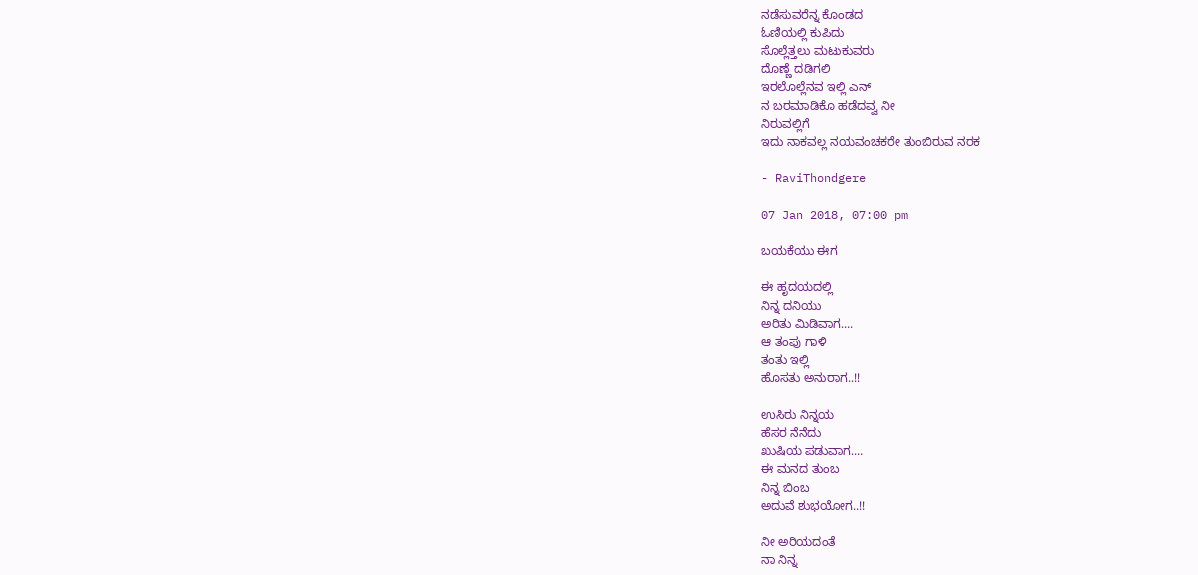ನಡೆಸುವರೆನ್ನ ಕೊಂಡದ
ಓಣಿಯಲ್ಲಿ ಕುಪಿದು
ಸೊಲ್ಲೆತ್ತಲು ಮಟುಕುವರು
ದೊಣ್ಣೆ ದಡಿಗಲಿ
ಇರಲೊಲ್ಲೆನವ ಇಲ್ಲಿ ಎನ್
ನ ಬರಮಾಡಿಕೊ ಹಡೆದವ್ವ ನೀ
ನಿರುವಲ್ಲಿಗೆ
ಇದು ನಾಕವಲ್ಲ ನಯವಂಚಕರೇ ತುಂಬಿರುವ ನರಕ

- RaviThondgere

07 Jan 2018, 07:00 pm

ಬಯಕೆಯು ಈಗ

ಈ ಹೃದಯದಲ್ಲಿ
ನಿನ್ನ ದನಿಯು
ಅರಿತು ಮಿಡಿವಾಗ....
ಆ ತಂಪು ಗಾಳಿ
ತಂತು ಇಲ್ಲಿ
ಹೊಸತು ಅನುರಾಗ..!!

ಉಸಿರು ನಿನ್ನಯ
ಹೆಸರ ನೆನೆದು
ಖುಷಿಯ ಪಡುವಾಗ....
ಈ ಮನದ ತುಂಬ
ನಿನ್ನ ಬಿಂಬ
ಅದುವೆ ಶುಭಯೋಗ..!!

ನೀ ಅರಿಯದಂತೆ
ನಾ ನಿನ್ನ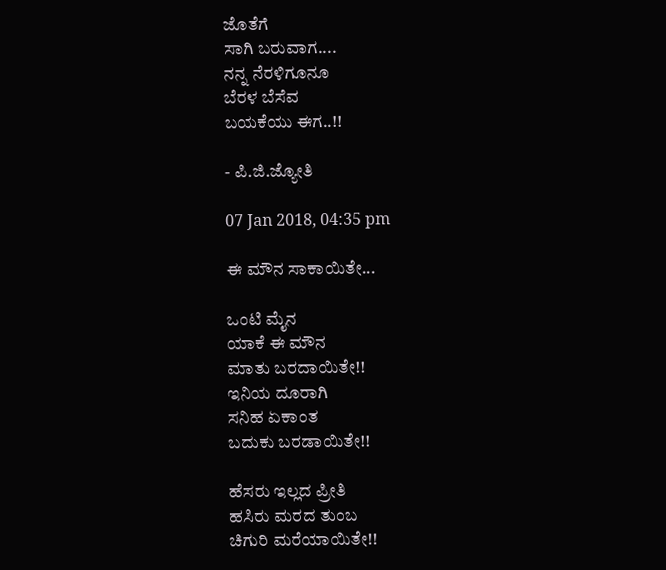ಜೊತೆಗೆ
ಸಾಗಿ ಬರುವಾಗ....
ನನ್ನ ನೆರಳಿಗೂನೂ
ಬೆರಳ ಬೆಸೆವ
ಬಯಕೆಯು ಈಗ..!!

- ಪಿ.ಜಿ.ಜ್ಯೋತಿ

07 Jan 2018, 04:35 pm

ಈ ಮೌನ ಸಾಕಾಯಿತೇ...

ಒಂಟಿ ಮೈನ
ಯಾಕೆ ಈ ಮೌನ
ಮಾತು ಬರದಾಯಿತೇ!!
ಇನಿಯ ದೂರಾಗಿ
ಸನಿಹ ಏಕಾಂತ
ಬದುಕು ಬರಡಾಯಿತೇ!!

ಹೆಸರು ಇಲ್ಲದ ಪ್ರೀತಿ
ಹಸಿರು ಮರದ ತುಂಬ
ಚಿಗುರಿ ಮರೆಯಾಯಿತೇ!!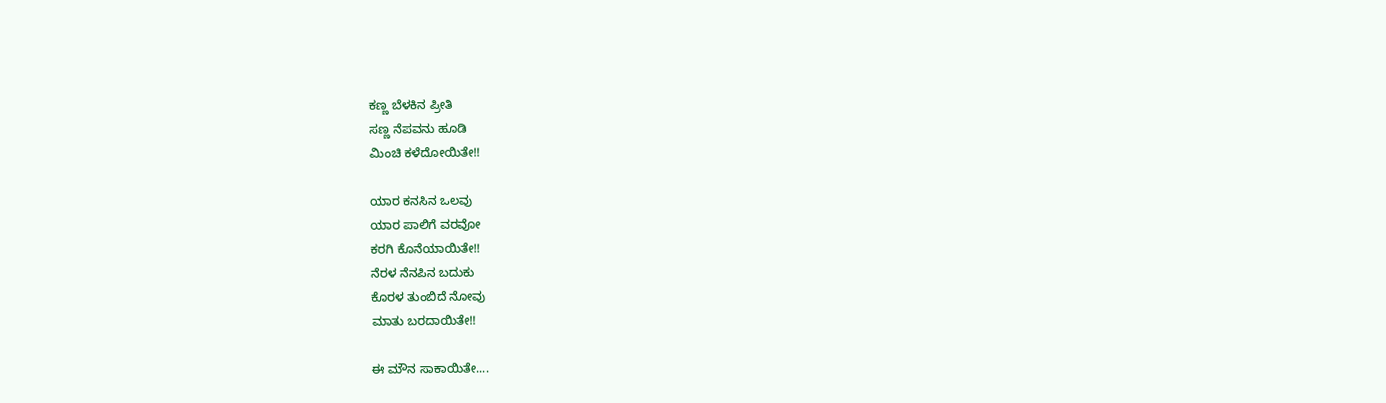ಕಣ್ಣ ಬೆಳಕಿನ ಪ್ರೀತಿ
ಸಣ್ಣ ನೆಪವನು ಹೂಡಿ
ಮಿಂಚಿ ಕಳೆದೋಯಿತೇ!!

ಯಾರ ಕನಸಿನ ಒಲವು
ಯಾರ ಪಾಲಿಗೆ ವರವೋ
ಕರಗಿ ಕೊನೆಯಾಯಿತೇ!!
ನೆರಳ ನೆನಪಿನ ಬದುಕು
ಕೊರಳ ತುಂಬಿದೆ ನೋವು
ಮಾತು ಬರದಾಯಿತೇ!!

ಈ ಮೌನ ಸಾಕಾಯಿತೇ....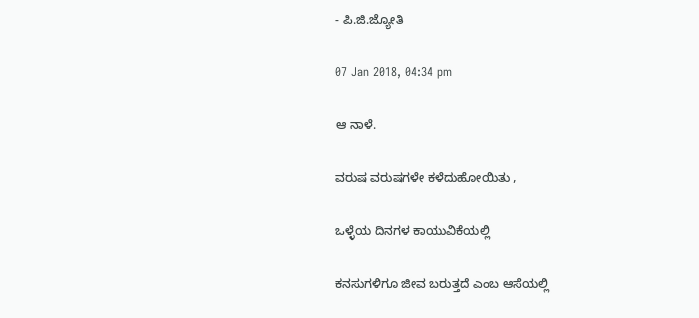- ಪಿ.ಜಿ.ಜ್ಯೋತಿ

07 Jan 2018, 04:34 pm

ಆ ನಾಳೆ.

ವರುಷ ವರುಷಗಳೇ ಕಳೆದುಹೋಯಿತು ,

ಒಳ್ಳೆಯ ದಿನಗಳ ಕಾಯುವಿಕೆಯಲ್ಲಿ

ಕನಸುಗಳಿಗೂ ಜೀವ ಬರುತ್ತದೆ ಎಂಬ ಆಸೆಯಲ್ಲಿ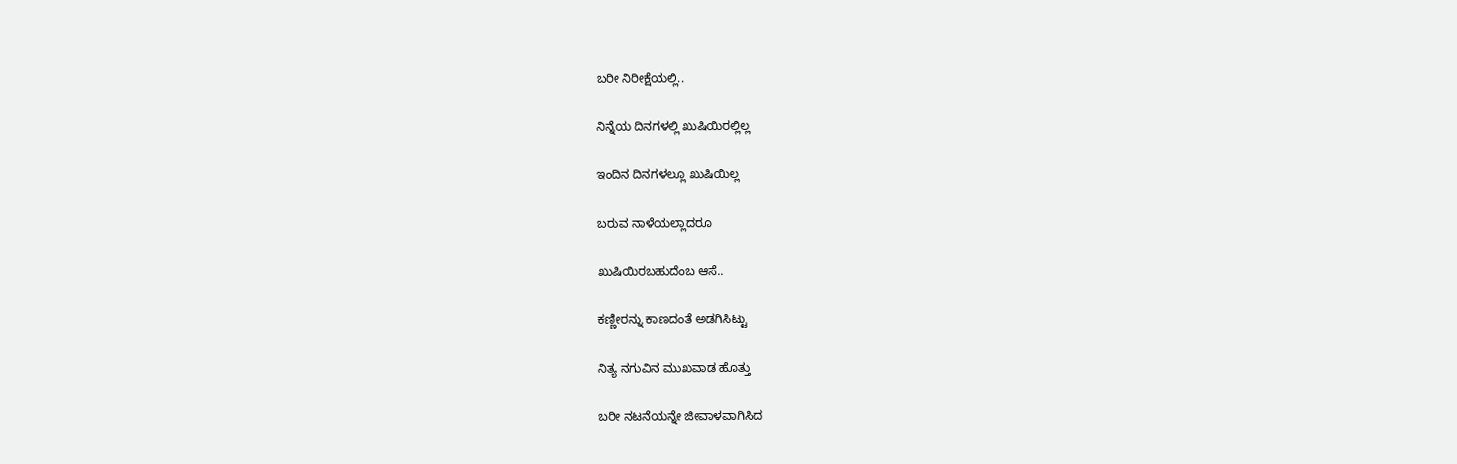ಬರೀ ನಿರೀಕ್ಷೆಯಲ್ಲಿ..

ನಿನ್ನೆಯ ದಿನಗಳಲ್ಲಿ ಖುಷಿಯಿರಲ್ಲಿಲ್ಲ

ಇಂದಿನ ದಿನಗಳಲ್ಲೂ ಖುಷಿಯಿಲ್ಲ

ಬರುವ ನಾಳೆಯಲ್ಲಾದರೂ

ಖುಷಿಯಿರಬಹುದೆಂಬ ಆಸೆ..

ಕಣ್ಣೀರನ್ನು ಕಾಣದಂತೆ ಅಡಗಿಸಿಟ್ಟು

ನಿತ್ಯ ನಗುವಿನ ಮುಖವಾಡ ಹೊತ್ತು

ಬರೀ ನಟನೆಯನ್ನೇ ಜೀವಾಳವಾಗಿಸಿದ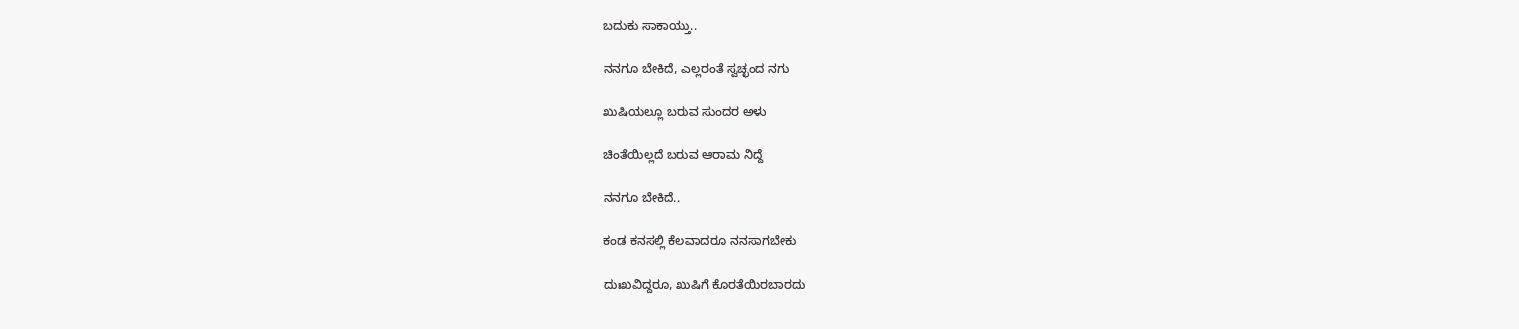ಬದುಕು ಸಾಕಾಯ್ತು..

ನನಗೂ ಬೇಕಿದೆ, ಎಲ್ಲರಂತೆ ಸ್ವಚ್ಛಂದ ನಗು

ಖುಷಿಯಲ್ಲೂ ಬರುವ ಸುಂದರ ಅಳು

ಚಿಂತೆಯಿಲ್ಲದೆ ಬರುವ ಆರಾಮ ನಿದ್ದೆ

ನನಗೂ ಬೇಕಿದೆ..

ಕಂಡ ಕನಸಲ್ಲಿ ಕೆಲವಾದರೂ ನನಸಾಗಬೇಕು

ದುಃಖವಿದ್ದರೂ, ಖುಷಿಗೆ ಕೊರತೆಯಿರಬಾರದು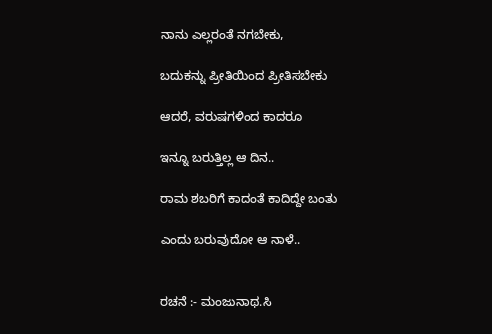ನಾನು ಎಲ್ಲರಂತೆ ನಗಬೇಕು,

ಬದುಕನ್ನು ಪ್ರೀತಿಯಿಂದ ಪ್ರೀತಿಸಬೇಕು

ಆದರೆ, ವರುಷಗಳಿಂದ ಕಾದರೂ

ಇನ್ನೂ ಬರುತ್ತಿಲ್ಲ ಆ ದಿನ..

ರಾಮ ಶಬರಿಗೆ ಕಾದಂತೆ ಕಾದಿದ್ದೇ ಬಂತು

ಎಂದು ಬರುವುದೋ ಆ ನಾಳೆ..


ರಚನೆ :- ಮಂಜುನಾಥ.ಸಿ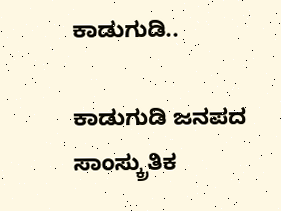ಕಾಡುಗುಡಿ..

ಕಾಡುಗುಡಿ ಜನಪದ ಸಾಂಸ್ಕ್ರುತಿಕ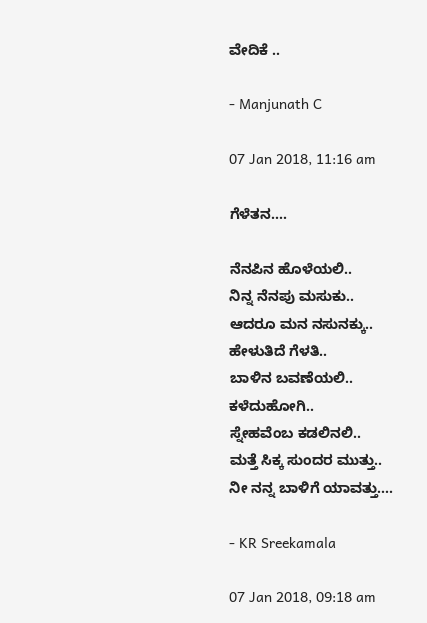ವೇದಿಕೆ ..

- Manjunath C

07 Jan 2018, 11:16 am

ಗೆಳೆತನ....

ನೆನಪಿನ ಹೊಳೆಯಲಿ..
ನಿನ್ನ ನೆನಪು ಮಸುಕು..
ಆದರೂ ಮನ ನಸುನಕ್ಕು..
ಹೇಳುತಿದೆ ಗೆಳತಿ..
ಬಾಳಿನ ಬವಣೆಯಲಿ..
ಕಳೆದುಹೋಗಿ..
ಸ್ನೇಹವೆಂಬ ಕಡಲಿನಲಿ..
ಮತ್ತೆ ಸಿಕ್ಕ ಸುಂದರ ಮುತ್ತು..
ನೀ ನನ್ನ ಬಾಳಿಗೆ ಯಾವತ್ತು....

- KR Sreekamala

07 Jan 2018, 09:18 am